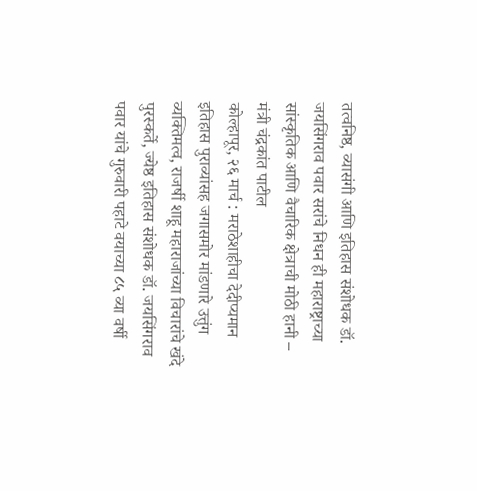तत्वनिष्ठ, व्यासंगी आणि इतिहास संशोधक डॉ. जयसिंगराव पवार सरांचे निधन ही महाराष्ट्राच्या सांस्कृतिक आणि वैचारिक क्षेत्राची मोठी हानी – मंत्री चंद्रकांत पाटील
कोल्हापूर, २६ मार्च : मराठेशाहीचा देदीप्यमान इतिहास पुराव्यांसह जगासमोर मांडणारे उत्तुंग व्यक्तिमत्व, राजर्षी शाहू महाराजांच्या विचारांचे खंदे पुरस्कर्ते, ज्येष्ठ इतिहास संशोधक डॉ. जयसिंगराव पवार यांचे गुरुवारी पहाटे वयाच्या ८५ व्या वर्षी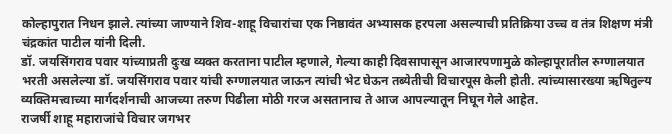कोल्हापुरात निधन झाले. त्यांच्या जाण्याने शिव-शाहू विचारांचा एक निष्ठावंत अभ्यासक हरपला असल्याची प्रतिक्रिया उच्च व तंत्र शिक्षण मंत्री चंद्रकांत पाटील यांनी दिली.
डॉ. जयसिंगराव पवार यांच्याप्रती दुःख व्यक्त करताना पाटील म्हणाले, गेल्या काही दिवसापासून आजारपणामुळे कोल्हापूरातील रुग्णालयात भरती असलेल्या डॉ. जयसिंगराव पवार यांची रुग्णालयात जाऊन त्यांची भेट घेऊन तब्येतीची विचारपूस केली होती. त्यांच्यासारख्या ऋषितुल्य व्यक्तिमत्त्वाच्या मार्गदर्शनाची आजच्या तरुण पिढीला मोठी गरज असतानाच ते आज आपल्यातून निघून गेले आहेत.
राजर्षी शाहू महाराजांचे विचार जगभर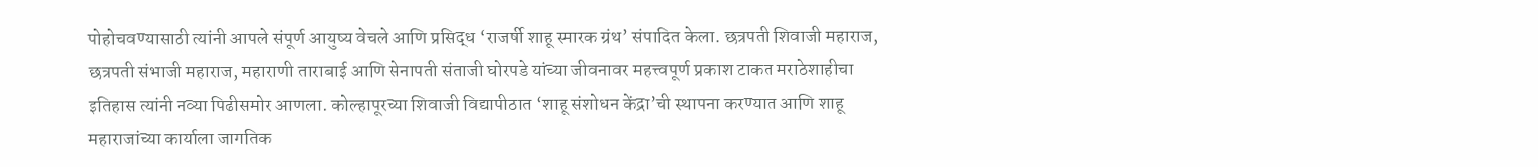पोहोचवण्यासाठी त्यांनी आपले संपूर्ण आयुष्य वेचले आणि प्रसिद्ध ‘राजर्षी शाहू स्मारक ग्रंथ’ संपादित केला. छत्रपती शिवाजी महाराज, छत्रपती संभाजी महाराज, महाराणी ताराबाई आणि सेनापती संताजी घोरपडे यांच्या जीवनावर महत्त्वपूर्ण प्रकाश टाकत मराठेशाहीचा इतिहास त्यांनी नव्या पिढीसमोर आणला. कोल्हापूरच्या शिवाजी विद्यापीठात ‘शाहू संशोधन केंद्रा’ची स्थापना करण्यात आणि शाहू महाराजांच्या कार्याला जागतिक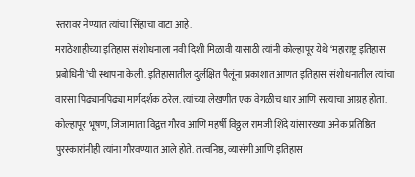स्तरावर नेण्यात त्यांचा सिंहाचा वाटा आहे.
मराठेशाहीच्या इतिहास संशोधनाला नवी दिशी मिळावी यासाठी त्यांनी कोल्हापूर येथे ‘महाराष्ट्र इतिहास प्रबोधिनी’ची स्थापना केली. इतिहासातील दुर्लक्षित पैलूंना प्रकाशात आणत इतिहास संशोधनातील त्यांचा वारसा पिढ्यानपिढ्या मार्गदर्शक ठरेल. त्यांच्या लेखणीत एक वेगळीच धार आणि सत्याचा आग्रह होता. कोल्हापूर भूषण, जिजामाता विद्वत्त गौरव आणि महर्षी विठ्ठल रामजी शिंदे यांसारख्या अनेक प्रतिष्ठित पुरस्कारांनीही त्यांना गौरवण्यात आले होते. तत्वनिष्ठ, व्यासंगी आणि इतिहास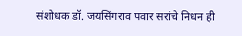संशोधक डॉ. जयसिंगराव पवार सरांचे निधन ही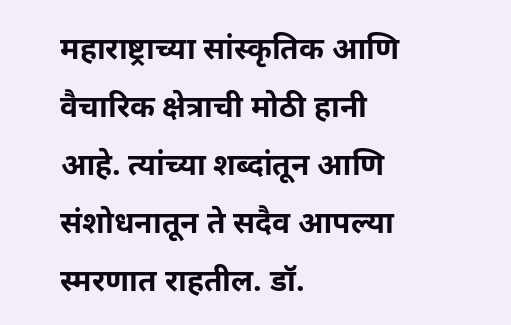महाराष्ट्राच्या सांस्कृतिक आणि वैचारिक क्षेत्राची मोठी हानी आहे. त्यांच्या शब्दांतून आणि संशोधनातून ते सदैव आपल्या स्मरणात राहतील. डॉ.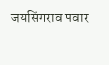जयसिंगराव पवार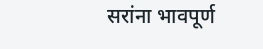सरांना भावपूर्ण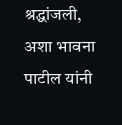श्रद्धांजली, अशा भावना पाटील यांनी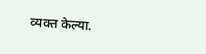व्यक्त केल्या.